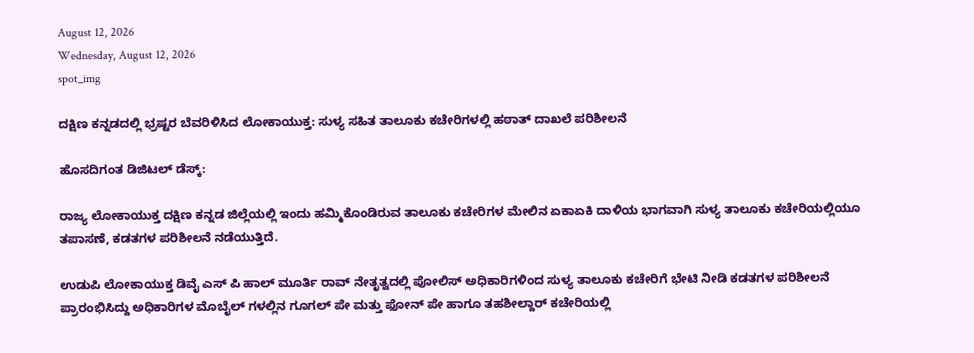August 12, 2026
Wednesday, August 12, 2026
spot_img

ದಕ್ಷಿಣ ಕನ್ನಡದಲ್ಲಿ ಭ್ರಷ್ಟರ ಬೆವರಿಳಿಸಿದ ಲೋಕಾಯುಕ್ತ: ಸುಳ್ಯ ಸಹಿತ ತಾಲೂಕು ಕಚೇರಿಗಳಲ್ಲಿ ಹಠಾತ್ ದಾಖಲೆ ಪರಿಶೀಲನೆ

ಹೊಸದಿಗಂತ ಡಿಜಿಟಲ್ ಡೆಸ್ಕ್:

ರಾಜ್ಯ ಲೋಕಾಯುಕ್ತ ದಕ್ಷಿಣ ಕನ್ನಡ ಜಿಲ್ಲೆಯಲ್ಲಿ ಇಂದು ಹಮ್ಮಿಕೊಂಡಿರುವ ತಾಲೂಕು ಕಚೇರಿಗಳ ಮೇಲಿನ ಏಕಾಏಕಿ ದಾಳಿಯ ಭಾಗವಾಗಿ ಸುಳ್ಯ ತಾಲೂಕು ಕಚೇರಿಯಲ್ಲಿಯೂ ತಪಾಸಣೆ, ಕಡತಗಳ ಪರಿಶೀಲನೆ ನಡೆಯುತ್ತಿದೆ.

ಉಡುಪಿ ಲೋಕಾಯುಕ್ತ ಡಿವೈ ಎಸ್ ಪಿ ಹಾಲ್ ಮೂರ್ತಿ ರಾವ್ ನೇತೃತ್ವದಲ್ಲಿ ಪೋಲಿಸ್ ಅಧಿಕಾರಿಗಳಿಂದ ಸುಳ್ಯ ತಾಲೂಕು ಕಚೇರಿಗೆ ಭೇಟಿ ನೀಡಿ ಕಡತಗಳ ಪರಿಶೀಲನೆ ಪ್ರಾರಂಭಿಸಿದ್ದು ಅಧಿಕಾರಿಗಳ ಮೊಬೈಲ್ ಗಳಲ್ಲಿನ ಗೂಗಲ್ ಪೇ ಮತ್ತು ಫೋನ್ ಪೇ ಹಾಗೂ ತಹಶೀಲ್ದಾರ್ ಕಚೇರಿಯಲ್ಲಿ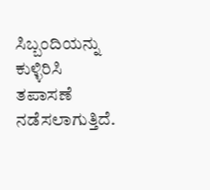ಸಿಬ್ಬಂದಿಯನ್ನು ಕುಳ್ಳಿರಿಸಿ ತಪಾಸಣೆ ನಡೆಸಲಾಗುತ್ತಿದೆ.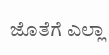ಜೊತೆಗೆ ಎಲ್ಲಾ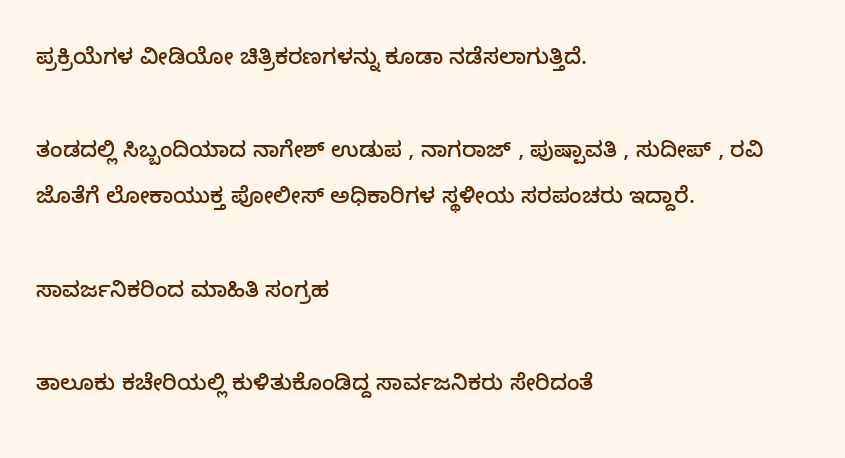ಪ್ರಕ್ರಿಯೆಗಳ ವೀಡಿಯೋ ಚಿತ್ರಿಕರಣಗಳನ್ನು ಕೂಡಾ ನಡೆಸಲಾಗುತ್ತಿದೆ.

ತಂಡದಲ್ಲಿ ಸಿಬ್ಬಂದಿಯಾದ ನಾಗೇಶ್ ಉಡುಪ , ನಾಗರಾಜ್ , ಪುಷ್ಪಾವತಿ , ಸುದೀಪ್ , ರವಿ ಜೊತೆಗೆ ಲೋಕಾಯುಕ್ತ ಪೋಲೀಸ್ ಅಧಿಕಾರಿಗಳ ಸ್ಥಳೀಯ ಸರಪಂಚರು ಇದ್ದಾರೆ.

ಸಾವರ್ಜನಿಕರಿಂದ ಮಾಹಿತಿ ಸಂಗ್ರಹ

ತಾಲೂಕು ಕಚೇರಿಯಲ್ಲಿ ಕುಳಿತುಕೊಂಡಿದ್ದ ಸಾರ್ವಜನಿಕರು ಸೇರಿದಂತೆ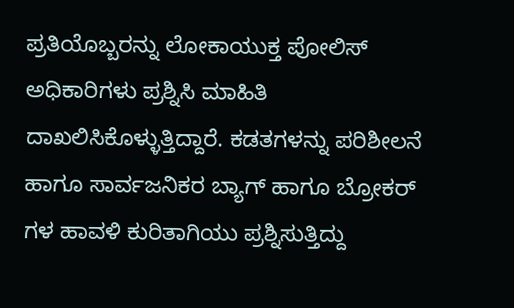ಪ್ರತಿಯೊಬ್ಬರನ್ನು ಲೋಕಾಯುಕ್ತ ಪೋಲಿಸ್ ಅಧಿಕಾರಿಗಳು ಪ್ರಶ್ನಿಸಿ‌ ಮಾಹಿತಿ ದಾಖಲಿಸಿಕೊಳ್ಳುತ್ತಿದ್ದಾರೆ. ಕಡತಗಳನ್ನು ಪರಿಶೀಲನೆ ಹಾಗೂ ಸಾರ್ವಜನಿಕರ ಬ್ಯಾಗ್ ಹಾಗೂ ಬ್ರೋಕರ್ ಗಳ ಹಾವಳಿ ಕುರಿತಾಗಿಯು ಪ್ರಶ್ನಿಸುತ್ತಿದ್ದು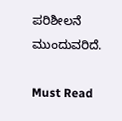ಪರಿಶೀಲನೆ ಮುಂದುವರಿದೆ.

Must Read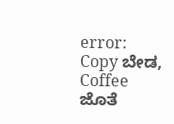error: Copy ಬೇಡ, Coffee ಜೊತೆ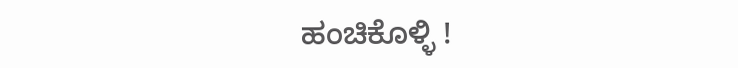ಹಂಚಿಕೊಳ್ಳಿ !